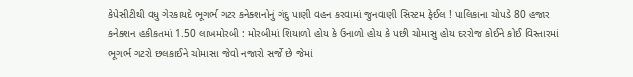કેપેસીટીથી વધુ ગેરકાયદે ભૂગર્ભ ગટર કનેક્શનોનું ગંદુ પાણી વહન કરવામાં જુનવાણી સિસ્ટમ ફેઈલ ! પાલિકાના ચોપડે 80 હજાર કનેક્શન હકીકતમાં 1.50 લાખમોરબી : મોરબીમાં શિયાળો હોય કે ઉનાળો હોય કે પછી ચોમાસુ હોય દરરોજ કોઈને કોઈ વિસ્તારમાં ભૂગર્ભ ગટરો છલકાઈને ચોમાસા જેવો નજારો સર્જે છે જેમાં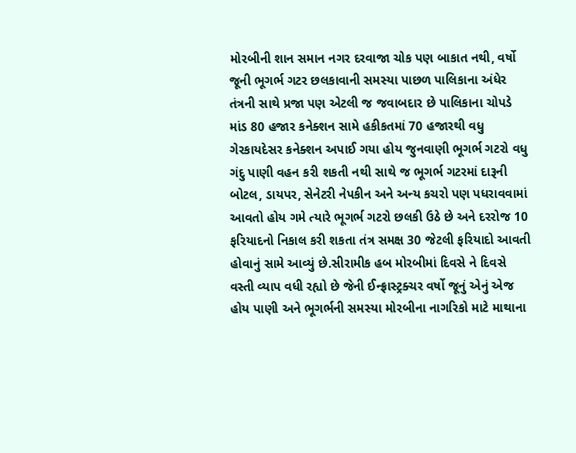મોરબીની શાન સમાન નગર દરવાજા ચોક પણ બાકાત નથી, વર્ષો જૂની ભૂગર્ભ ગટર છલકાવાની સમસ્યા પાછળ પાલિકાના અંધેર તંત્રની સાથે પ્રજા પણ એટલી જ જવાબદાર છે પાલિકાના ચોપડે માંડ 80 હજાર કનેક્શન સામે હકીકતમાં 70 હજારથી વધુ ગેરકાયદેસર કનેક્શન અપાઈ ગયા હોય જુનવાણી ભૂગર્ભ ગટરો વધુ ગંદુ પાણી વહન કરી શકતી નથી સાથે જ ભૂગર્ભ ગટરમાં દારૂની બોટલ, ડાયપર, સેનેટરી નેપકીન અને અન્ય કચરો પણ પધરાવવામાં આવતો હોય ગમે ત્યારે ભૂગર્ભ ગટરો છલકી ઉઠે છે અને દરરોજ 10 ફરિયાદનો નિકાલ કરી શકતા તંત્ર સમક્ષ 30 જેટલી ફરિયાદો આવતી હોવાનું સામે આવ્યું છે.સીરામીક હબ મોરબીમાં દિવસે ને દિવસે વસ્તી વ્યાપ વધી રહ્યો છે જેની ઈન્ફ્રાસ્ટ્રક્ચર વર્ષો જૂનું એનું એજ હોય પાણી અને ભૂગર્ભની સમસ્યા મોરબીના નાગરિકો માટે માથાના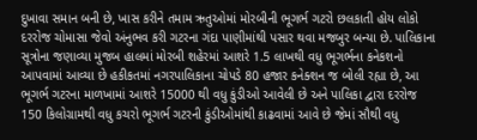દુખાવા સમાન બની છે, ખાસ કરીને તમામ ઋતુઓમાં મોરબીની ભૂગર્ભ ગટરો છલકાતી હોય લોકો દરરોજ ચોમાસા જેવો અંનુભવ કરી ગટરના ગંદા પાણીમાંથી પસાર થવા મજબુર બન્યા છે. પાલિકાના સૂત્રોના જણાવ્યા મુજબ હાલમાં મોરબી શહેરમાં આશરે 1.5 લાખથી વધુ ભૂગર્ભના કનેકશનો આપવામાં આવ્યા છે હકીકતમાં નગરપાલિકાના ચોપડે 80 હજાર કનેક્શન જ બોલી રહ્યા છે, આ ભૂગર્ભ ગટરના માળખામાં આશરે 15000 થી વધુ કુંડીઓ આવેલી છે અને પાલિકા દ્વારા દરરોજ 150 કિલોગ્રામથી વધુ કચરો ભૂગર્ભ ગટરની કુંડીઓમાંથી કાઢવામાં આવે છે જેમાં સૌથી વધુ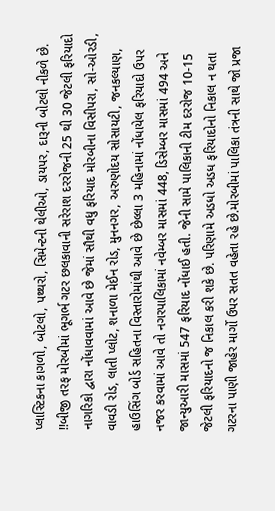પ્લાસ્ટિકના કાગળો, બોટલો, પથ્થરો, સિમેન્ટની થેલીઓ, ડાયપર, દારૂની બોટલો નીકળે છે. !!બીજી તરફ મોરબીમાં ભૂગર્ભ ગટર છલકાવાની સરેરાશ દરરોજની 25 થી 30 જેટલી ફરિયાદો નાગરિકો દ્વારા નોંધાવવામાં આવે છે જેમાં સૌથી વધુ ફરિયાદ મોરબીના વિસીપરા, સો-ઓરડી, વાવડી રોડ, લાતી પ્લોટ, શનાળા મેઈન રોડ, મુનનગર, અરુણોદય સોસાયટી, જનકલ્યાણ, હાઉસિંગ બોર્ડ સહિતના વિસ્તારોમાંથી આવે છે છેલ્લા 3 મહિનામાં નોંધાયેલ ફરિયાદો ઉપર નજર કરવામાં આવે તો નગરપાલિકામાં નવેમ્બર માસમાં 448, ડિસેમ્બર માસમાં 494 અને જાન્યુઆરી માસમાં 547 ફરિયાદ નોંધાઈ હતી. જેની સામે પાલિકાની ટીમ દરરોજ 10-15 જેટલી ફરિયાદનો જ નિકાલ કરી શકે છે. પરિણામે અડધો અડધ ફરિયાદોનો નિકાલ ન થતા ગટરના પાણી જાહેર માર્ગો ઉપર સતત વહેતા રહે છે.મોરબીમાં પાલિકા તંત્રની સાથે જો પ્રજા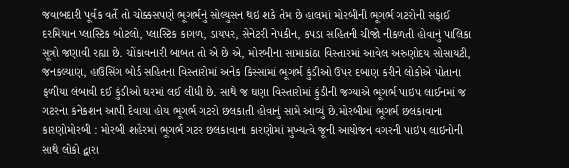જવાબદારી પૂર્વક વર્તે તો ચોક્કસપણે ભૂગર્ભનું સોલ્યુસન થઇ શકે તેમ છે હાલમાં મોરબીની ભૂગર્ભ ગટરોની સફાઈ દરમિયાન પ્લાસ્ટિક બોટલો, પ્લાસ્ટિક કાગળ, ડાયપર, સેનેટરી નેપકીન, કપડા સહિતની ચીજો નીકળતી હોવાનું પાલિકા સૂત્રો જણાવી રહ્યા છે. ચોંકાવનારી બાબત તો એ છે એ, મોરબીના સામાકાંઠા વિસ્તારમાં આવેલ અરુણોદય સોસાયટી, જનકલ્યાણ, હાઉસિંગ બોર્ડ સહિતના વિસ્તારોમાં અનેક કિસ્સામાં ભૂગર્ભ કુંડીઓ ઉપર દબાણ કરીને લોકોએ પોતાના ફળીયા લંબાવી દઈ કુંડીઓ ઘરમાં લઈ લીધી છે. સાથે જ ઘણા વિસ્તારોમાં કુંડીની જગ્યાએ ભૂગર્ભ પાઇપ લાઈનમાં જ ગટરના કનેકશન આપી દેવાયા હોય ભૂગર્ભ ગટરો છલકાતી હોવાનું સામે આવ્યું છે.મોરબીમાં ભૂગર્ભ છલકાવાના કારણોમોરબી : મોરબી શહેરમાં ભૂગર્ભ ગટર છલકાવાના કારણોમાં મુખ્યત્વે જૂની આયોજન વગરની પાઇપ લાઇનોની સાથે લોકો દ્વારા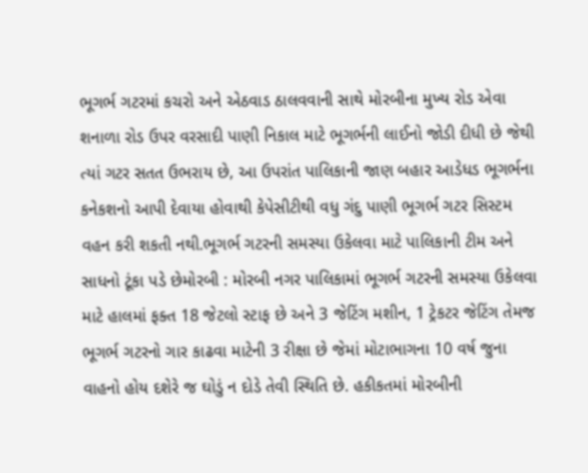ભૂગર્ભ ગટરમાં કચરો અને એઠવાડ ઠાલવવાની સાથે મોરબીના મુખ્ય રોડ એવા શનાળા રોડ ઉપર વરસાદી પાણી નિકાલ માટે ભૂગર્ભની લાઈનો જોડી દીધી છે જેથી ત્યાં ગટર સતત ઉભરાય છે, આ ઉપરાંત પાલિકાની જાણ બહાર આડેધડ ભૂગર્ભના કનેકશનો આપી દેવાયા હોવાથી કેપેસીટીથી વધુ ગંદુ પાણી ભૂગર્ભ ગટર સિસ્ટમ વહન કરી શકતી નથી.ભૂગર્ભ ગટરની સમસ્યા ઉકેલવા માટે પાલિકાની ટીમ અને સાધનો ટૂંકા પડે છેમોરબી : મોરબી નગર પાલિકામાં ભૂગર્ભ ગટરની સમસ્યા ઉકેલવા માટે હાલમાં ફક્ત 18 જેટલો સ્ટાફ છે અને 3 જેટિંગ મશીન, 1 ટ્રેકટર જેટિંગ તેમજ ભૂગર્ભ ગટરનો ગાર કાઢવા માટેની 3 રીક્ષા છે જેમાં મોટાભાગના 10 વર્ષ જુના વાહનો હોય દશેરે જ ઘોડું ન દોડે તેવી સ્થિતિ છે. હકીકતમાં મોરબીની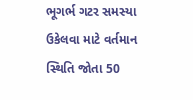ભૂગર્ભ ગટર સમસ્યા ઉકેલવા માટે વર્તમાન સ્થિતિ જોતા 50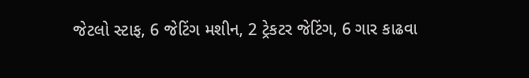જેટલો સ્ટાફ, 6 જેટિંગ મશીન, 2 ટ્રેકટર જેટિંગ, 6 ગાર કાઢવા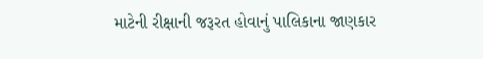માટેની રીક્ષાની જરૂરત હોવાનું પાલિકાના જાણકાર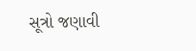સૂત્રો જણાવી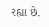રહ્યા છે.